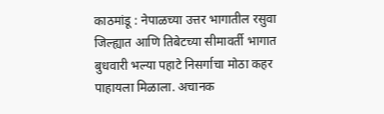काठमांडू : नेपाळच्या उत्तर भागातील रसुवा जिल्ह्यात आणि तिबेटच्या सीमावर्ती भागात बुधवारी भल्या पहाटे निसर्गाचा मोठा कहर पाहायला मिळाला. अचानक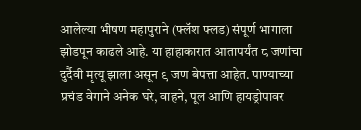आलेल्या भीषण महापुराने (फ्लॅश फ्लड) संपूर्ण भागाला झोडपून काढले आहे. या हाहाकारात आतापर्यंत ८ जणांचा दुर्दैवी मृत्यू झाला असून ९ जण बेपत्ता आहेत. पाण्याच्या प्रचंड वेगाने अनेक घरे, वाहने, पूल आणि हायड्रोपावर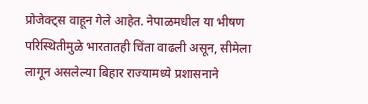प्रोजेक्ट्स वाहून गेले आहेत. नेपाळमधील या भीषण परिस्थितीमुळे भारतातही चिंता वाढली असून, सीमेला लागून असलेल्या बिहार राज्यामध्ये प्रशासनाने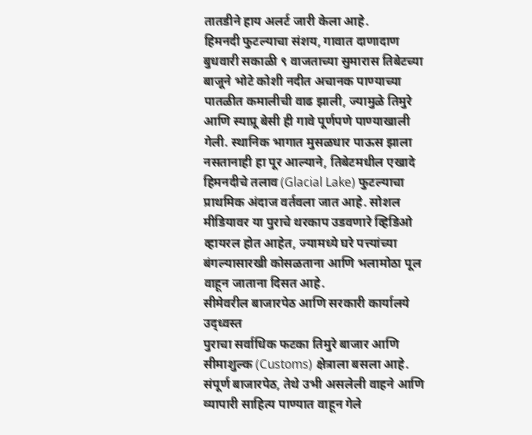तातडीने हाय अलर्ट जारी केला आहे.
हिमनदी फुटल्याचा संशय, गावात दाणादाण
बुधवारी सकाळी ९ वाजताच्या सुमारास तिबेटच्या बाजूने भोटे कोशी नदीत अचानक पाण्याच्या पातळीत कमालीची वाढ झाली, ज्यामुळे तिमुरे आणि स्याप्रू बेसी ही गावे पूर्णपणे पाण्याखाली गेली. स्थानिक भागात मुसळधार पाऊस झाला नसतानाही हा पूर आल्याने, तिबेटमधील एखादे हिमनदीचे तलाव (Glacial Lake) फुटल्याचा प्राथमिक अंदाज वर्तवला जात आहे. सोशल मीडियावर या पुराचे थरकाप उडवणारे व्हिडिओ व्हायरल होत आहेत, ज्यामध्ये घरे पत्त्यांच्या बंगल्यासारखी कोसळताना आणि भलामोठा पूल वाहून जाताना दिसत आहे.
सीमेवरील बाजारपेठ आणि सरकारी कार्यालये उद्ध्वस्त
पुराचा सर्वाधिक फटका तिमुरे बाजार आणि सीमाशुल्क (Customs) क्षेत्राला बसला आहे. संपूर्ण बाजारपेठ, तेथे उभी असलेली वाहने आणि व्यापारी साहित्य पाण्यात वाहून गेले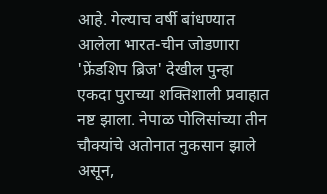आहे. गेल्याच वर्षी बांधण्यात आलेला भारत-चीन जोडणारा 'फ्रेंडशिप ब्रिज' देखील पुन्हा एकदा पुराच्या शक्तिशाली प्रवाहात नष्ट झाला. नेपाळ पोलिसांच्या तीन चौक्यांचे अतोनात नुकसान झाले असून,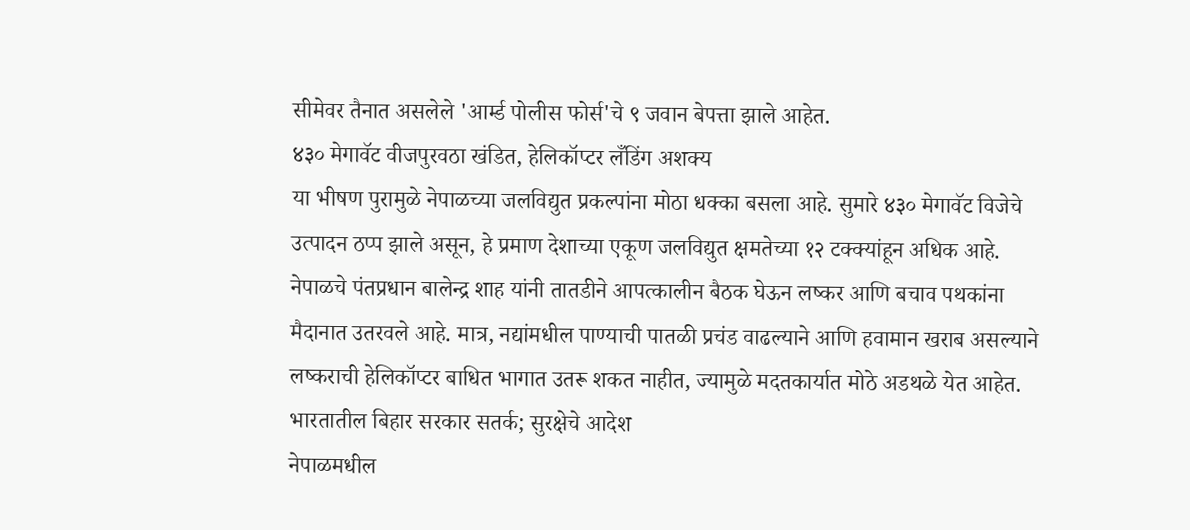सीमेवर तैनात असलेले 'आर्म्ड पोलीस फोर्स'चे ९ जवान बेपत्ता झाले आहेत.
४३० मेगावॅट वीजपुरवठा खंडित, हेलिकॉप्टर लँडिंग अशक्य
या भीषण पुरामुळे नेपाळच्या जलविद्युत प्रकल्पांना मोठा धक्का बसला आहे. सुमारे ४३० मेगावॅट विजेचे उत्पादन ठप्प झाले असून, हे प्रमाण देशाच्या एकूण जलविद्युत क्षमतेच्या १२ टक्क्यांहून अधिक आहे. नेपाळचे पंतप्रधान बालेन्द्र शाह यांनी तातडीने आपत्कालीन बैठक घेऊन लष्कर आणि बचाव पथकांना मैदानात उतरवले आहे. मात्र, नद्यांमधील पाण्याची पातळी प्रचंड वाढल्याने आणि हवामान खराब असल्याने लष्कराची हेलिकॉप्टर बाधित भागात उतरू शकत नाहीत, ज्यामुळे मदतकार्यात मोठे अडथळे येत आहेत.
भारतातील बिहार सरकार सतर्क; सुरक्षेचे आदेश
नेपाळमधील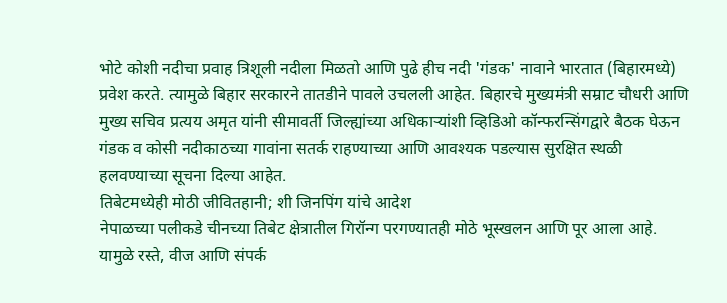भोटे कोशी नदीचा प्रवाह त्रिशूली नदीला मिळतो आणि पुढे हीच नदी 'गंडक' नावाने भारतात (बिहारमध्ये) प्रवेश करते. त्यामुळे बिहार सरकारने तातडीने पावले उचलली आहेत. बिहारचे मुख्यमंत्री सम्राट चौधरी आणि मुख्य सचिव प्रत्यय अमृत यांनी सीमावर्ती जिल्ह्यांच्या अधिकाऱ्यांशी व्हिडिओ कॉन्फरन्सिंगद्वारे बैठक घेऊन गंडक व कोसी नदीकाठच्या गावांना सतर्क राहण्याच्या आणि आवश्यक पडल्यास सुरक्षित स्थळी हलवण्याच्या सूचना दिल्या आहेत.
तिबेटमध्येही मोठी जीवितहानी; शी जिनपिंग यांचे आदेश
नेपाळच्या पलीकडे चीनच्या तिबेट क्षेत्रातील गिरॉन्ग परगण्यातही मोठे भूस्खलन आणि पूर आला आहे. यामुळे रस्ते, वीज आणि संपर्क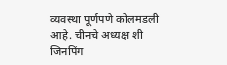व्यवस्था पूर्णपणे कोलमडली आहे. चीनचे अध्यक्ष शी जिनपिंग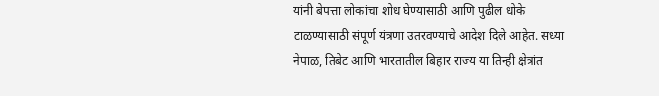यांनी बेपत्ता लोकांचा शोध घेण्यासाठी आणि पुढील धोके टाळण्यासाठी संपूर्ण यंत्रणा उतरवण्याचे आदेश दिले आहेत. सध्या नेपाळ, तिबेट आणि भारतातील बिहार राज्य या तिन्ही क्षेत्रांत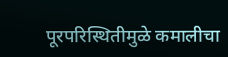पूरपरिस्थितीमुळे कमालीचा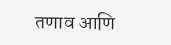तणाव आणि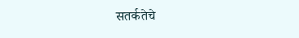सतर्कतेचे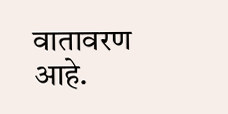वातावरण आहे.